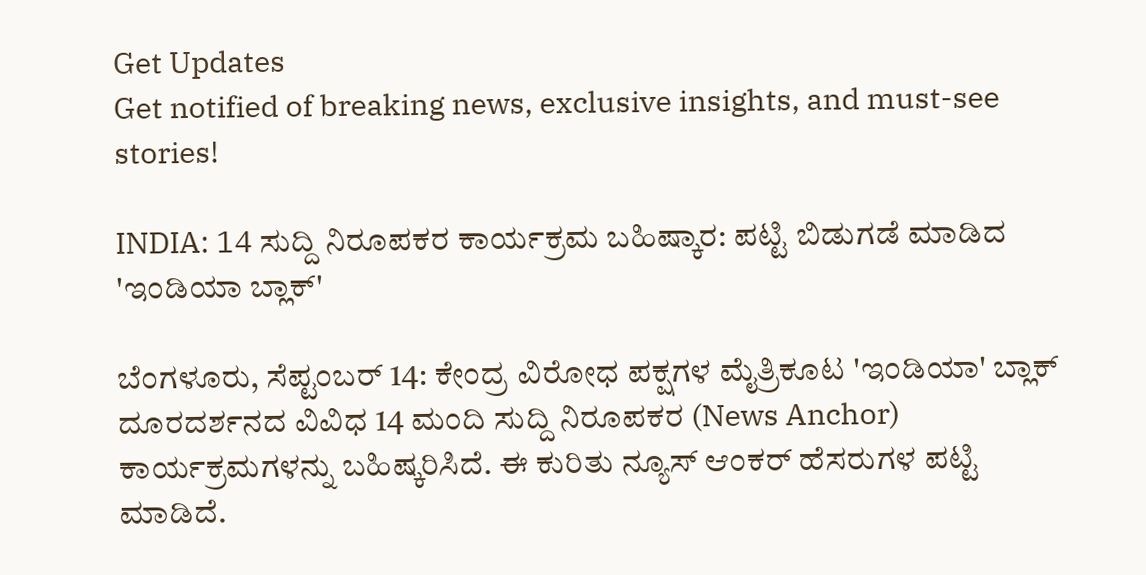Get Updates
Get notified of breaking news, exclusive insights, and must-see stories!

INDIA: 14 ಸುದ್ದಿ ನಿರೂಪಕರ ಕಾರ್ಯಕ್ರಮ ಬಹಿಷ್ಕಾರ: ಪಟ್ಟಿ ಬಿಡುಗಡೆ ಮಾಡಿದ 'ಇಂಡಿಯಾ ಬ್ಲಾಕ್'

ಬೆಂಗಳೂರು, ಸೆಪ್ಟಂಬರ್ 14: ಕೇಂದ್ರ ವಿರೋಧ ಪಕ್ಷಗಳ ಮೈತ್ರಿಕೂಟ 'ಇಂಡಿಯಾ' ಬ್ಲಾಕ್ ದೂರದರ್ಶನದ ವಿವಿಧ 14 ಮಂದಿ ಸುದ್ದಿ ನಿರೂಪಕರ (News Anchor) ಕಾರ್ಯಕ್ರಮಗಳನ್ನು ಬಹಿಷ್ಕರಿಸಿದೆ. ಈ ಕುರಿತು ನ್ಯೂಸ್ ಆಂಕರ್ ಹೆಸರುಗಳ ಪಟ್ಟಿ ಮಾಡಿದೆ.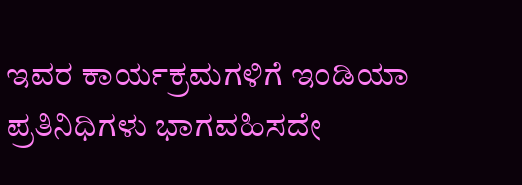ಇವರ ಕಾರ್ಯಕ್ರಮಗಳಿಗೆ ಇಂಡಿಯಾ ಪ್ರತಿನಿಧಿಗಳು ಭಾಗವಹಿಸದೇ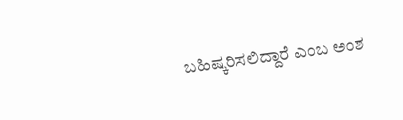ಬಹಿಷ್ಕರಿಸಲಿದ್ದಾರೆ ಎಂಬ ಅಂಶ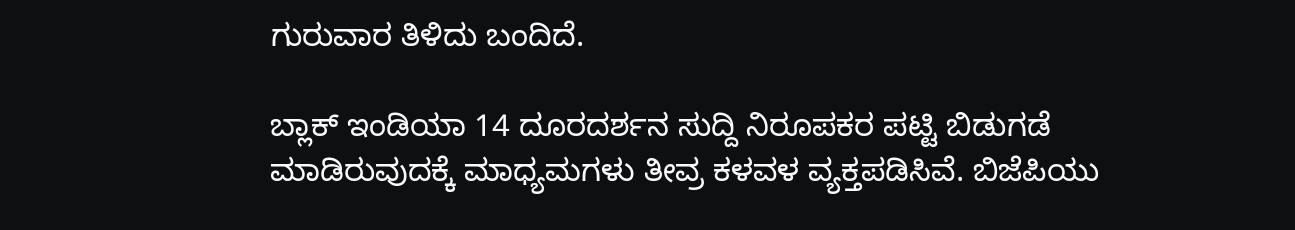ಗುರುವಾರ ತಿಳಿದು ಬಂದಿದೆ.

ಬ್ಲಾಕ್ ಇಂಡಿಯಾ 14 ದೂರದರ್ಶನ ಸುದ್ದಿ ನಿರೂಪಕರ ಪಟ್ಟಿ ಬಿಡುಗಡೆ ಮಾಡಿರುವುದಕ್ಕೆ ಮಾಧ್ಯಮಗಳು ತೀವ್ರ ಕಳವಳ ವ್ಯಕ್ತಪಡಿಸಿವೆ. ಬಿಜೆಪಿಯು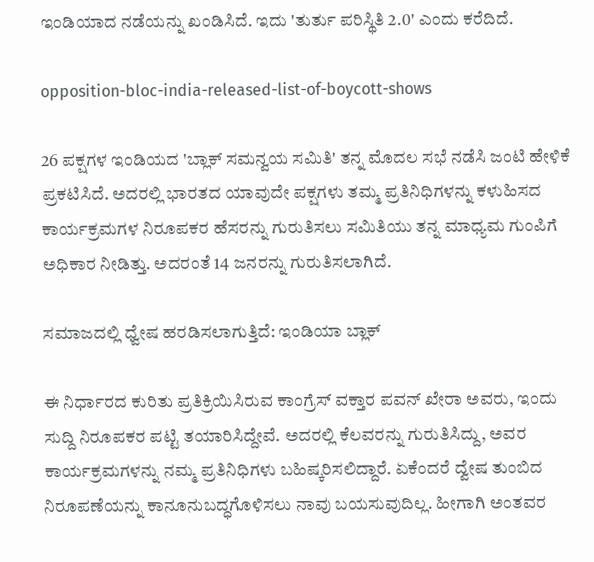ಇಂಡಿಯಾದ ನಡೆಯನ್ನು ಖಂಡಿಸಿದೆ. ಇದು 'ತುರ್ತು ಪರಿಸ್ಥಿತಿ 2.0' ಎಂದು ಕರೆದಿದೆ.

opposition-bloc-india-released-list-of-boycott-shows

26 ಪಕ್ಷಗಳ ಇಂಡಿಯದ 'ಬ್ಲಾಕ್‌ ಸಮನ್ವಯ ಸಮಿತಿ' ತನ್ನ ಮೊದಲ ಸಭೆ ನಡೆಸಿ ಜಂಟಿ ಹೇಳಿಕೆ ಪ್ರಕಟಿಸಿದೆ. ಅದರಲ್ಲಿ ಭಾರತದ ಯಾವುದೇ ಪಕ್ಷಗಳು ತಮ್ಮ ಪ್ರತಿನಿಧಿಗಳನ್ನು ಕಳುಹಿಸದ ಕಾರ್ಯಕ್ರಮಗಳ ನಿರೂಪಕರ ಹೆಸರನ್ನು ಗುರುತಿಸಲು ಸಮಿತಿಯು ತನ್ನ ಮಾಧ್ಯಮ ಗುಂಪಿಗೆ ಅಧಿಕಾರ ನೀಡಿತ್ತು. ಅದರಂತೆ 14 ಜನರನ್ನು ಗುರುತಿಸಲಾಗಿದೆ.

ಸಮಾಜದಲ್ಲಿ ಧ್ವೇಷ ಹರಡಿಸಲಾಗುತ್ತಿದೆ: ಇಂಡಿಯಾ ಬ್ಲಾಕ್

ಈ ನಿರ್ಧಾರದ ಕುರಿತು ಪ್ರತಿಕ್ರಿಯಿಸಿರುವ ಕಾಂಗ್ರೆಸ್ ವಕ್ತಾರ ಪವನ್ ಖೇರಾ ಅವರು, ಇಂದು ಸುದ್ದಿ ನಿರೂಪಕರ ಪಟ್ಟಿ ತಯಾರಿಸಿದ್ದೇವೆ. ಅದರಲ್ಲಿ ಕೆಲವರನ್ನು ಗುರುತಿಸಿದ್ದು, ಅವರ ಕಾರ್ಯಕ್ರಮಗಳನ್ನು ನಮ್ಮ ಪ್ರತಿನಿಧಿಗಳು ಬಹಿಷ್ಕರಿಸಲಿದ್ದಾರೆ. ಏಕೆಂದರೆ ದ್ವೇಷ ತುಂಬಿದ ನಿರೂಪಣೆಯನ್ನು ಕಾನೂನುಬದ್ಧಗೊಳಿಸಲು ನಾವು ಬಯಸುವುದಿಲ್ಲ. ಹೀಗಾಗಿ ಅಂತವರ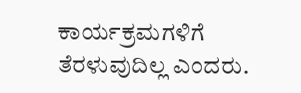ಕಾರ್ಯಕ್ರಮಗಳಿಗೆ ತೆರಳುವುದಿಲ್ಲ ಎಂದರು.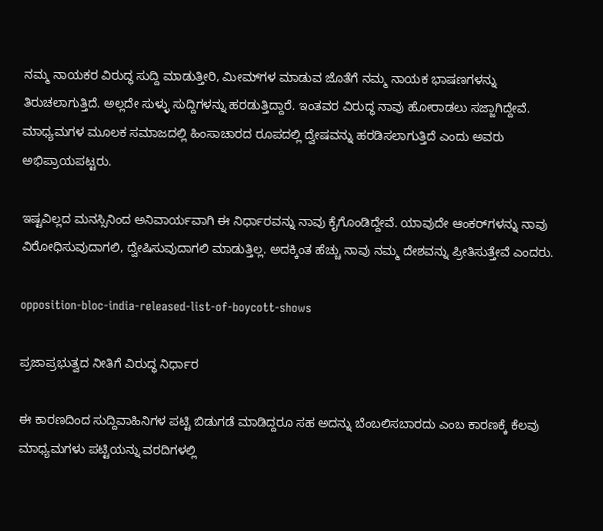ನಮ್ಮ ನಾಯಕರ ವಿರುದ್ಧ ಸುದ್ದಿ ಮಾಡುತ್ತೀರಿ, ಮೀಮ್‌ಗಳ ಮಾಡುವ ಜೊತೆಗೆ ನಮ್ಮ ನಾಯಕ ಭಾಷಣಗಳನ್ನು ತಿರುಚಲಾಗುತ್ತಿದೆ. ಅಲ್ಲದೇ ಸುಳ್ಳು ಸುದ್ದಿಗಳನ್ನು ಹರಡುತ್ತಿದ್ದಾರೆ. ಇಂತವರ ವಿರುದ್ಧ ನಾವು ಹೋರಾಡಲು ಸಜ್ಜಾಗಿದ್ದೇವೆ. ಮಾಧ್ಯಮಗಳ ಮೂಲಕ ಸಮಾಜದಲ್ಲಿ ಹಿಂಸಾಚಾರದ ರೂಪದಲ್ಲಿ ದ್ವೇಷವನ್ನು ಹರಡಿಸಲಾಗುತ್ತಿದೆ ಎಂದು ಅವರು ಅಭಿಪ್ರಾಯಪಟ್ಟರು.

ಇಷ್ಟವಿಲ್ಲದ ಮನಸ್ಸಿನಿಂದ ಅನಿವಾರ್ಯವಾಗಿ ಈ ನಿರ್ಧಾರವನ್ನು ನಾವು ಕೈಗೊಂಡಿದ್ದೇವೆ. ಯಾವುದೇ ಆಂಕರ್‌ಗಳನ್ನು ನಾವು ವಿರೋಧಿಸುವುದಾಗಲಿ, ದ್ವೇಷಿಸುವುದಾಗಲಿ ಮಾಡುತ್ತಿಲ್ಲ. ಅದಕ್ಕಿಂತ ಹೆಚ್ಚು ನಾವು ನಮ್ಮ ದೇಶವನ್ನು ಪ್ರೀತಿಸುತ್ತೇವೆ ಎಂದರು.

opposition-bloc-india-released-list-of-boycott-shows

ಪ್ರಜಾಪ್ರಭುತ್ವದ ನೀತಿಗೆ ವಿರುದ್ಧ ನಿರ್ಧಾರ

ಈ ಕಾರಣದಿಂದ ಸುದ್ದಿವಾಹಿನಿಗಳ ಪಟ್ಟಿ ಬಿಡುಗಡೆ ಮಾಡಿದ್ದರೂ ಸಹ ಅದನ್ನು ಬೆಂಬಲಿಸಬಾರದು ಎಂಬ ಕಾರಣಕ್ಕೆ ಕೆಲವು ಮಾಧ್ಯಮಗಳು ಪಟ್ಟಿಯನ್ನು ವರದಿಗಳಲ್ಲಿ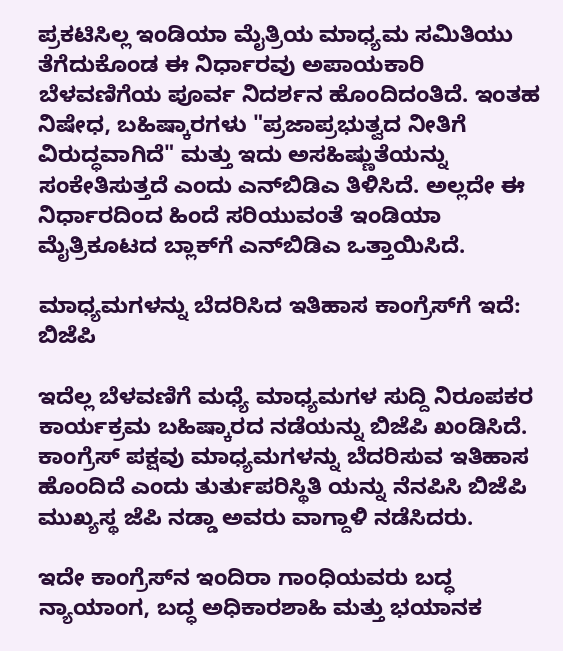ಪ್ರಕಟಿಸಿಲ್ಲ ಇಂಡಿಯಾ ಮೈತ್ರಿಯ ಮಾಧ್ಯಮ ಸಮಿತಿಯು ತೆಗೆದುಕೊಂಡ ಈ ನಿರ್ಧಾರವು ಅಪಾಯಕಾರಿ ಬೆಳವಣಿಗೆಯ ಪೂರ್ವ ನಿದರ್ಶನ ಹೊಂದಿದಂತಿದೆ. ಇಂತಹ ನಿಷೇಧ, ಬಹಿಷ್ಕಾರಗಳು "ಪ್ರಜಾಪ್ರಭುತ್ವದ ನೀತಿಗೆ ವಿರುದ್ಧವಾಗಿದೆ" ಮತ್ತು ಇದು ಅಸಹಿಷ್ಣುತೆಯನ್ನು ಸಂಕೇತಿಸುತ್ತದೆ ಎಂದು ಎನ್‌ಬಿಡಿಎ ತಿಳಿಸಿದೆ. ಅಲ್ಲದೇ ಈ ನಿರ್ಧಾರದಿಂದ ಹಿಂದೆ ಸರಿಯುವಂತೆ ಇಂಡಿಯಾ ಮೈತ್ರಿಕೂಟದ ಬ್ಲಾಕ್‌ಗೆ ಎನ್‌ಬಿಡಿಎ ಒತ್ತಾಯಿಸಿದೆ.

ಮಾಧ್ಯಮಗಳನ್ನು ಬೆದರಿಸಿದ ಇತಿಹಾಸ ಕಾಂಗ್ರೆಸ್‌ಗೆ ಇದೆ: ಬಿಜೆಪಿ

ಇದೆಲ್ಲ ಬೆಳವಣಿಗೆ ಮಧ್ಯೆ ಮಾಧ್ಯಮಗಳ ಸುದ್ದಿ ನಿರೂಪಕರ ಕಾರ್ಯಕ್ರಮ ಬಹಿಷ್ಕಾರದ ನಡೆಯನ್ನು ಬಿಜೆಪಿ ಖಂಡಿಸಿದೆ. ಕಾಂಗ್ರೆಸ್ ಪಕ್ಷವು ಮಾಧ್ಯಮಗಳನ್ನು ಬೆದರಿಸುವ ಇತಿಹಾಸ ಹೊಂದಿದೆ ಎಂದು ತುರ್ತುಪರಿಸ್ಥಿತಿ ಯನ್ನು ನೆನಪಿಸಿ ಬಿಜೆಪಿ ಮುಖ್ಯಸ್ಥ ಜೆಪಿ ನಡ್ಡಾ ಅವರು ವಾಗ್ದಾಳಿ ನಡೆಸಿದರು.

ಇದೇ ಕಾಂಗ್ರೆಸ್‌ನ ಇಂದಿರಾ ಗಾಂಧಿಯವರು ಬದ್ಧ ನ್ಯಾಯಾಂಗ, ಬದ್ಧ ಅಧಿಕಾರಶಾಹಿ ಮತ್ತು ಭಯಾನಕ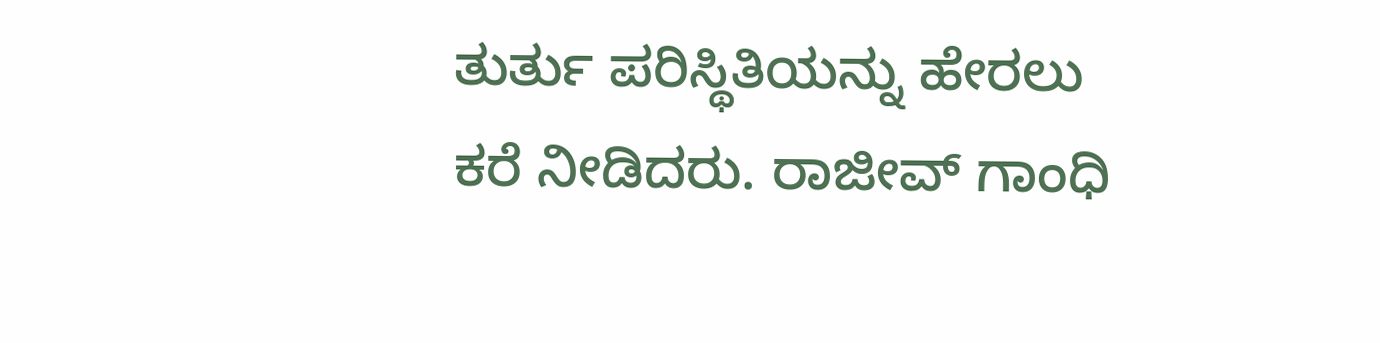ತುರ್ತು ಪರಿಸ್ಥಿತಿಯನ್ನು ಹೇರಲು ಕರೆ ನೀಡಿದರು. ರಾಜೀವ್ ಗಾಂಧಿ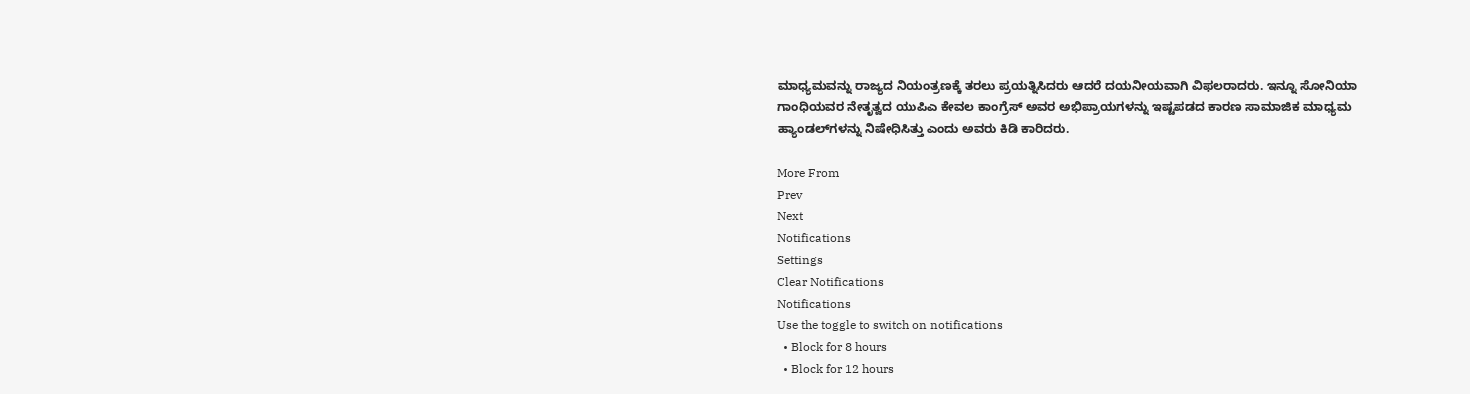ಮಾಧ್ಯಮವನ್ನು ರಾಜ್ಯದ ನಿಯಂತ್ರಣಕ್ಕೆ ತರಲು ಪ್ರಯತ್ನಿಸಿದರು ಆದರೆ ದಯನೀಯವಾಗಿ ವಿಫಲರಾದರು. ಇನ್ನೂ ಸೋನಿಯಾ ಗಾಂಧಿಯವರ ನೇತೃತ್ವದ ಯುಪಿಎ ಕೇವಲ ಕಾಂಗ್ರೆಸ್ ಅವರ ಅಭಿಪ್ರಾಯಗಳನ್ನು ಇಷ್ಟಪಡದ ಕಾರಣ ಸಾಮಾಜಿಕ ಮಾಧ್ಯಮ ಹ್ಯಾಂಡಲ್‌ಗಳನ್ನು ನಿಷೇಧಿಸಿತ್ತು ಎಂದು ಅವರು ಕಿಡಿ ಕಾರಿದರು.

More From
Prev
Next
Notifications
Settings
Clear Notifications
Notifications
Use the toggle to switch on notifications
  • Block for 8 hours
  • Block for 12 hours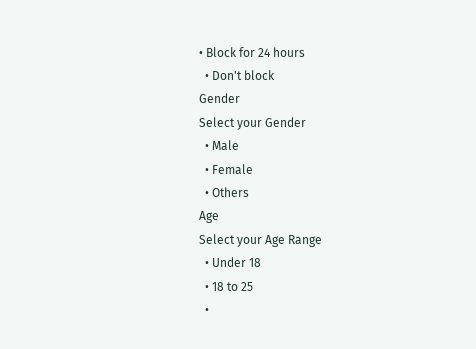• Block for 24 hours
  • Don't block
Gender
Select your Gender
  • Male
  • Female
  • Others
Age
Select your Age Range
  • Under 18
  • 18 to 25
  •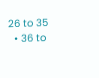26 to 35
  • 36 to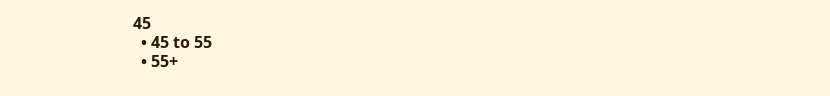45
  • 45 to 55
  • 55+